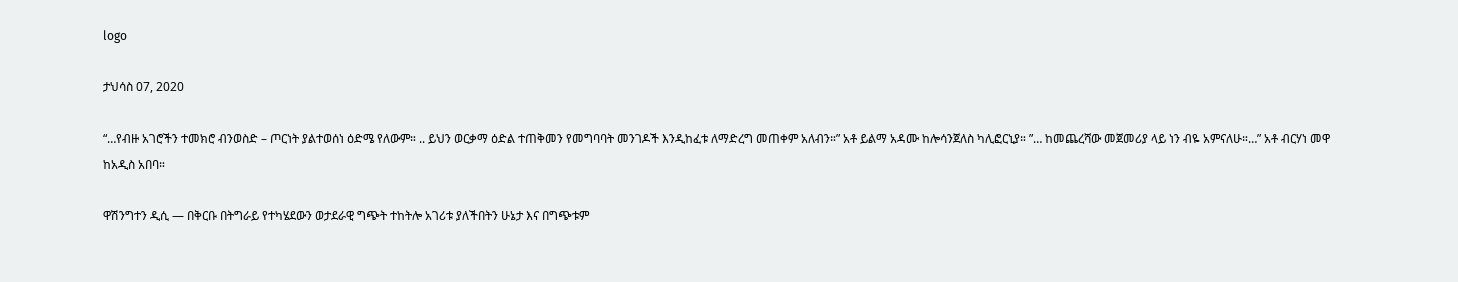logo

ታህሳስ 07, 2020

“…የብዙ አገሮችን ተመክሮ ብንወስድ – ጦርነት ያልተወሰነ ዕድሜ የለውም። .. ይህን ወርቃማ ዕድል ተጠቅመን የመግባባት መንገዶች እንዲከፈቱ ለማድረግ መጠቀም አለብን።” አቶ ይልማ አዳሙ ከሎሳንጀለስ ካሊፎርኒያ። ”… ከመጨረሻው መጀመሪያ ላይ ነን ብዬ አምናለሁ።…” አቶ ብርሃነ መዋ ከአዲስ አበባ።

ዋሽንግተን ዲሲ — በቅርቡ በትግራይ የተካሄደውን ወታደራዊ ግጭት ተከትሎ አገሪቱ ያለችበትን ሁኔታ እና በግጭቱም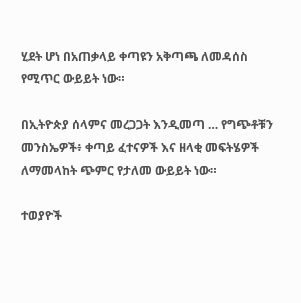ሂደት ሆነ በአጠቃላይ ቀጣዩን አቅጣጫ ለመዳሰስ የሚጥር ውይይት ነው።

በኢትዮጵያ ሰላምና መረጋጋት እንዲመጣ … የግጭቶቹን መንስኤዎች፥ ቀጣይ ፈተናዎች እና ዘላቂ መፍትሄዎች ለማመላከት ጭምር የታለመ ውይይት ነው።

ተወያዮች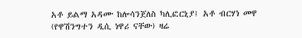አቶ ይልማ አዳሙ ከሎሳንጀለስ ካሊፎርኒያ፤ አቶ ብርሃነ መዋ (የዋሽንግተን ዲሲ ነዋሪ ናቸው) ዛሬ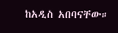ከአዲስ አበባናቸው።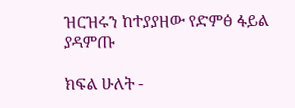ዝርዝሩን ከተያያዘው የድምፅ ፋይል ያዳምጡ

ክፍል ሁለት -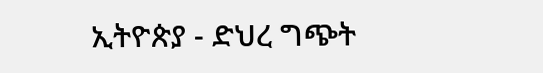ኢትዮጵያ - ድህረ ግጭት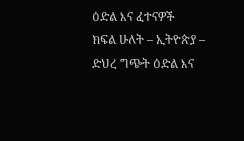ዕድል እና ፈተናዎች
ክፍል ሁለት – ኢትዮጵያ – ድህረ ግጭት ዕድል እና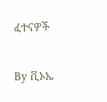ፈተናዎች

By ቪኦኤ